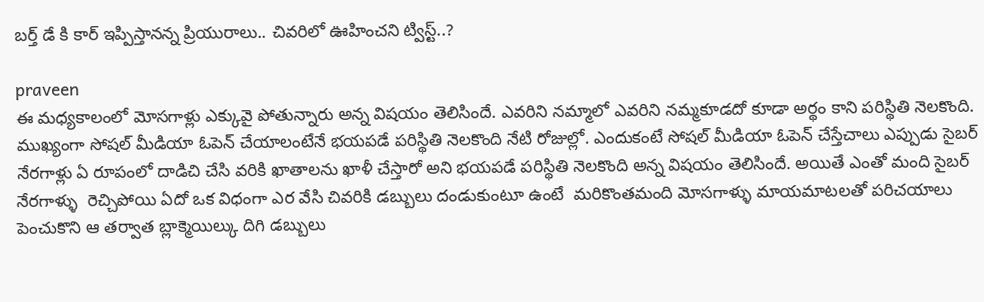బర్త్ డే కి కార్ ఇప్పిస్తానన్న ప్రియురాలు.. చివరిలో ఊహించని ట్విస్ట్..?

praveen
ఈ మధ్యకాలంలో మోసగాళ్లు ఎక్కువై పోతున్నారు అన్న విషయం తెలిసిందే. ఎవరిని నమ్మాలో ఎవరిని నమ్మకూడదో కూడా అర్థం కాని పరిస్థితి నెలకొంది. ముఖ్యంగా సోషల్ మీడియా ఓపెన్ చేయాలంటేనే భయపడే పరిస్థితి నెలకొంది నేటి రోజుల్లో. ఎందుకంటే సోషల్ మీడియా ఓపెన్ చేస్తేచాలు ఎప్పుడు సైబర్ నేరగాళ్లు ఏ రూపంలో దాడిచి చేసి వరికి ఖాతాలను ఖాళీ చేస్తారో అని భయపడే పరిస్థితి నెలకొంది అన్న విషయం తెలిసిందే. అయితే ఎంతో మంది సైబర్ నేరగాళ్ళు  రెచ్చిపోయి ఏదో ఒక విధంగా ఎర వేసి చివరికి డబ్బులు దండుకుంటూ ఉంటే  మరికొంతమంది మోసగాళ్ళు మాయమాటలతో పరిచయాలు పెంచుకొని ఆ తర్వాత బ్లాక్మెయిల్కు దిగి డబ్బులు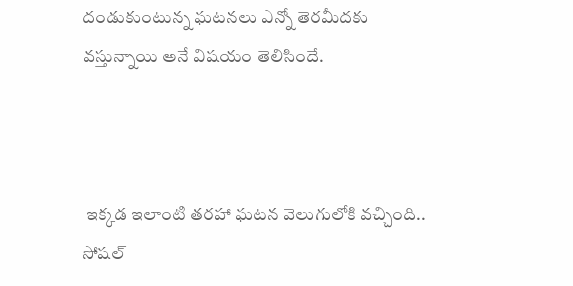దండుకుంటున్న ఘటనలు ఎన్నో తెరమీదకు వస్తున్నాయి అనే విషయం తెలిసిందే.



 ఇక్కడ ఇలాంటి తరహా ఘటన వెలుగులోకి వచ్చింది..  సోషల్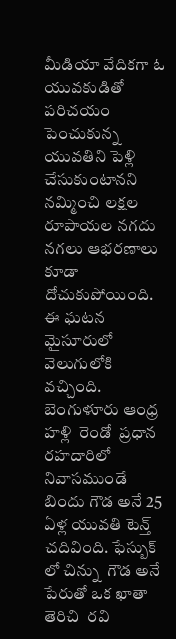మీడియా వేదికగా ఓ యువకుడితో పరిచయం పెంచుకున్న యువతిని పెళ్లి చేసుకుంటానని నమ్మించి లక్షల రూపాయల నగదు నగలు ఆభరణాలు కూడా దోచుకుపోయింది. ఈ ఘటన మైసూరులో వెలుగులోకి వచ్చింది.  బెంగుళూరు ఆంధ్ర హళ్లి  రెండో  ప్రధాన రహదారిలో నివాసముండే బిందు గౌడ అనే 25 ఏళ్ల యువతి టెన్త్ చదివింది. ఫేస్బుక్ లో చిన్ను  గౌడ అనే పేరుతో ఒక ఖాతా తెరిచి  రవి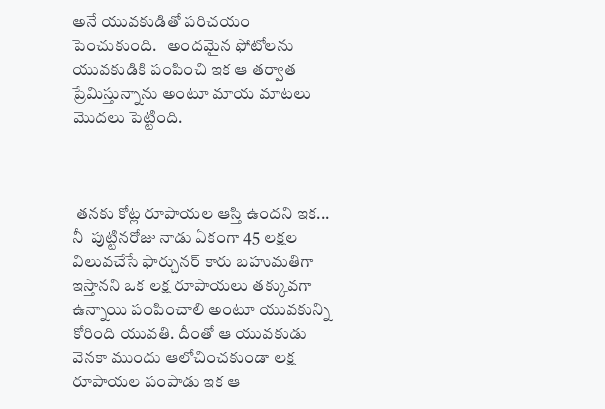అనే యువకుడితో పరిచయం పెంచుకుంది.   అందమైన ఫోటోలను యువకుడికి పంపించి ఇక ఆ తర్వాత ప్రేమిస్తున్నాను అంటూ మాయ మాటలు మొదలు పెట్టింది.



 తనకు కోట్ల రూపాయల ఆస్తి ఉందని ఇక... నీ  పుట్టినరోజు నాడు ఏకంగా 45 లక్షల విలువచేసే ఫార్చునర్ కారు బహుమతిగా ఇస్తానని ఒక లక్ష రూపాయలు తక్కువగా ఉన్నాయి పంపించాలి అంటూ యువకున్ని  కోరింది యువతి. దీంతో ఆ యువకుడు వెనకా ముందు ఆలోచించకుండా లక్ష రూపాయల పంపాడు ఇక ఆ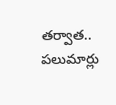తర్వాత.. పలుమార్లు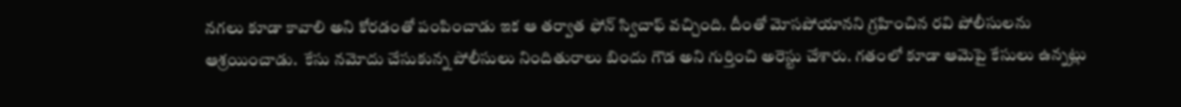నగలు కూడా కావాలి అని కోరడంతో పంపించాడు ఇక ఆ తర్వాత ఫోన్ స్విచాఫ్ వచ్చింది. దీంతో మోసపోయానని గ్రహించిన రవి పోలీసులను ఆశ్రయించాడు.  కేసు నమోదు చేసుకున్న పోలీసులు నిందితురాలు బిందు గౌడ అని గుర్తించి అరెస్టు చేశారు. గతంలో కూడా ఆమెపై కేసులు ఉన్నట్లు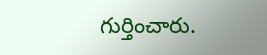గుర్తించారు.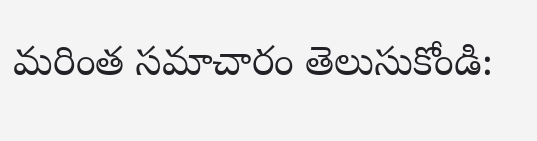మరింత సమాచారం తెలుసుకోండి: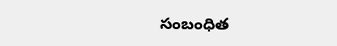సంబంధిత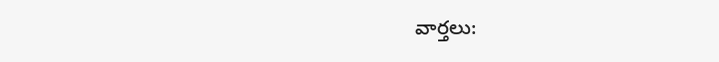వార్తలు: